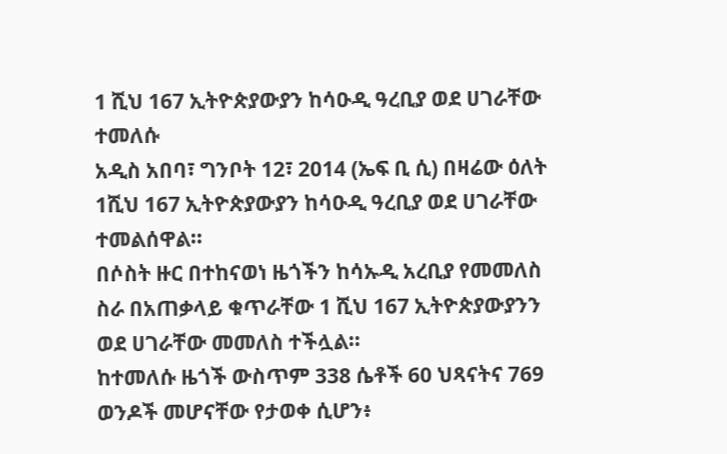1 ሺህ 167 ኢትዮጵያውያን ከሳዑዲ ዓረቢያ ወደ ሀገራቸው ተመለሱ
አዲስ አበባ፣ ግንቦት 12፣ 2014 (ኤፍ ቢ ሲ) በዛሬው ዕለት 1ሺህ 167 ኢትዮጵያውያን ከሳዑዲ ዓረቢያ ወደ ሀገራቸው ተመልሰዋል፡፡
በሶስት ዙር በተከናወነ ዜጎችን ከሳኡዲ አረቢያ የመመለስ ስራ በአጠቃላይ ቁጥራቸው 1 ሺህ 167 ኢትዮጵያውያንን ወደ ሀገራቸው መመለስ ተችሏል፡፡
ከተመለሱ ዜጎች ውስጥም 338 ሴቶች 60 ህጻናትና 769 ወንዶች መሆናቸው የታወቀ ሲሆን፥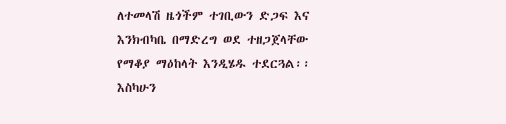ለተመላሽ ዜጎችም ተገቢውን ድጋፍ እና እንክብካቤ በማድረግ ወደ ተዘጋጀላቸው የማቆያ ማዕከላት እንዲሄዱ ተደርጓል፡፡
እስካሁን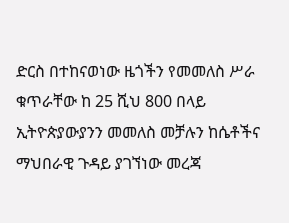ድርስ በተከናወነው ዜጎችን የመመለስ ሥራ ቁጥራቸው ከ 25 ሺህ 800 በላይ ኢትዮጵያውያንን መመለስ መቻሉን ከሴቶችና ማህበራዊ ጉዳይ ያገኘነው መረጃ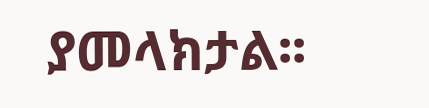ያመላክታል፡፡